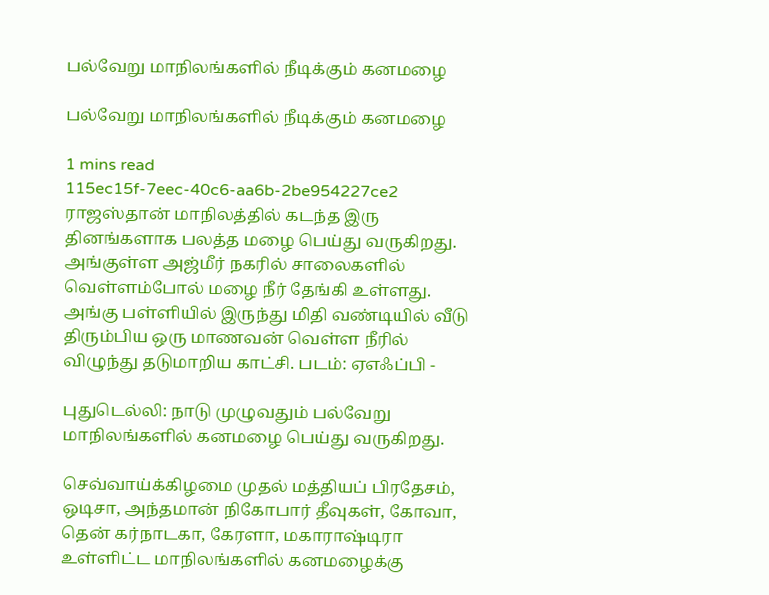பல்வேறு மாநிலங்களில் நீடிக்கும் கனமழை

பல்வேறு மாநிலங்களில் நீடிக்கும் கனமழை

1 mins read
115ec15f-7eec-40c6-aa6b-2be954227ce2
ராஜஸ்தான் மாநிலத்தில் கடந்த இரு தினங்களாக பலத்த மழை பெய்து வருகிறது. அங்குள்ள அஜ்மீர் நகரில் சாலைகளில் வெள்ளம்போல் மழை நீர் தேங்கி உள்ளது. அங்கு பள்ளியில் இருந்து மிதி வண்டியில் வீடு திரும்பிய ஒரு மாணவன் வெள்ள நீரில் விழுந்து தடுமாறிய காட்சி. படம்: ஏஎஃப்பி -

புதுடெல்லி: நாடு முழுவதும் பல்வேறு மாநிலங்களில் கனமழை பெய்து வருகிறது.

செவ்வாய்க்கிழமை முதல் மத்தியப் பிரதேசம், ஒடிசா, அந்தமான் நிகோபார் தீவுகள், கோவா, தென் கர்நாடகா, கேரளா, மகாராஷ்டிரா உள்ளிட்ட மாநிலங்களில் கனமழைக்கு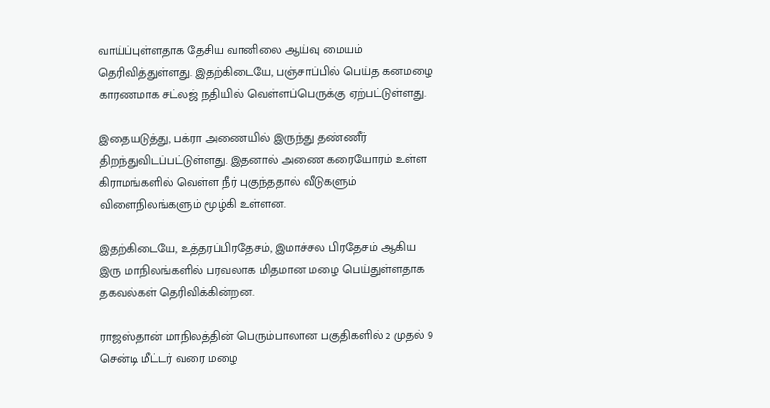வாய்ப்புள்ளதாக தேசிய வானிலை ஆய்வு மையம் தெரிவித்துள்ளது. இதற்கிடையே, பஞ்சாப்பில் பெய்த கனமழை காரணமாக சட்லஜ் நதியில் வெள்ளப்பெருக்கு ஏற்பட்டுள்ளது.

இதையடுத்து, பக்ரா அணையில் இருந்து தண்ணீர் திறந்துவிடப்பட்டுள்ளது. இதனால் அணை கரையோரம் உள்ள கிராமங்களில் வெள்ள நீர் புகுந்ததால் வீடுகளும் விளைநிலங்களும் மூழ்கி உள்ளன.

இதற்கிடையே, உத்தரப்பிரதேசம், இமாச்சல பிரதேசம் ஆகிய இரு மாநிலங்களில் பரவலாக மிதமான மழை பெய்துள்ளதாக தகவல்கள் தெரிவிக்கின்றன.

ராஜஸ்தான் மாநிலத்தின் பெரும்பாலான பகுதிகளில் 2 முதல் 9 சென்டி மீட்டர் வரை மழை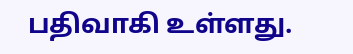பதிவாகி உள்ளது.